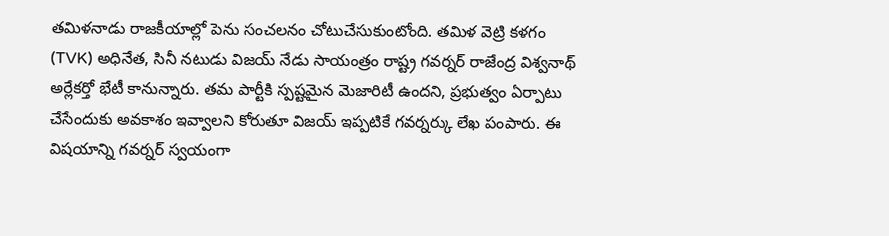తమిళనాడు రాజకీయాల్లో పెను సంచలనం చోటుచేసుకుంటోంది. తమిళ వెట్రి కళగం (TVK) అధినేత, సినీ నటుడు విజయ్ నేడు సాయంత్రం రాష్ట్ర గవర్నర్ రాజేంద్ర విశ్వనాథ్ అర్లేకర్తో భేటీ కానున్నారు. తమ పార్టీకి స్పష్టమైన మెజారిటీ ఉందని, ప్రభుత్వం ఏర్పాటు చేసేందుకు అవకాశం ఇవ్వాలని కోరుతూ విజయ్ ఇప్పటికే గవర్నర్కు లేఖ పంపారు. ఈ విషయాన్ని గవర్నర్ స్వయంగా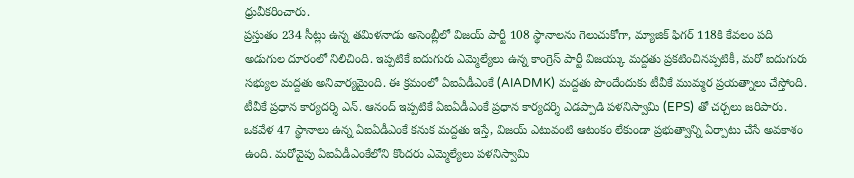ధ్రువీకరించారు.
ప్రస్తుతం 234 సీట్లు ఉన్న తమిళనాడు అసెంబ్లీలో విజయ్ పార్టీ 108 స్థానాలను గెలుచుకోగా, మ్యాజిక్ ఫిగర్ 118కి కేవలం పది అడుగుల దూరంలో నిలిచింది. ఇప్పటికే ఐదుగురు ఎమ్మెల్యేలు ఉన్న కాంగ్రెస్ పార్టీ విజయ్కు మద్దతు ప్రకటించినప్పటికీ, మరో ఐదుగురు సభ్యుల మద్దతు అనివార్యమైంది. ఈ క్రమంలో ఏఐఏడీఎంకే (AIADMK) మద్దతు పొందేందుకు టీవీకే ముమ్మర ప్రయత్నాలు చేస్తోంది. టీవీకే ప్రధాన కార్యదర్శి ఎన్. ఆనంద్ ఇప్పటికే ఏఐఏడీఎంకే ప్రధాన కార్యదర్శి ఎడప్పాడి పళనిస్వామి (EPS) తో చర్చలు జరిపారు. ఒకవేళ 47 స్థానాలు ఉన్న ఏఐఏడీఎంకే కనుక మద్దతు ఇస్తే, విజయ్ ఎటువంటి ఆటంకం లేకుండా ప్రభుత్వాన్ని ఏర్పాటు చేసే అవకాశం ఉంది. మరోవైపు ఏఐఏడీఎంకేలోని కొందరు ఎమ్మెల్యేలు పళనిస్వామి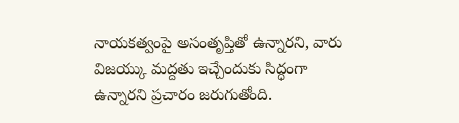నాయకత్వంపై అసంతృప్తితో ఉన్నారని, వారు విజయ్కు మద్దతు ఇచ్చేందుకు సిద్ధంగా ఉన్నారని ప్రచారం జరుగుతోంది.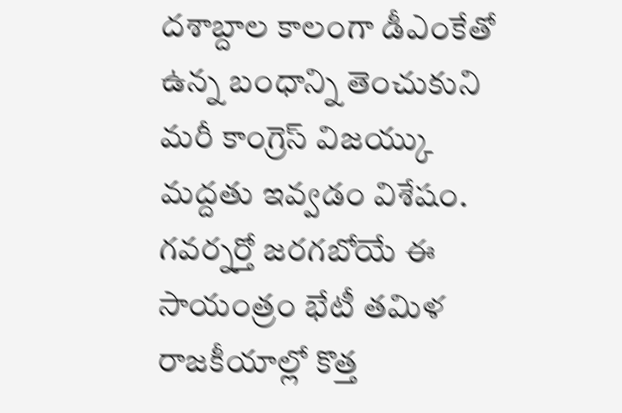దశాబ్దాల కాలంగా డీఎంకేతో ఉన్న బంధాన్ని తెంచుకుని మరీ కాంగ్రెస్ విజయ్కు మద్దతు ఇవ్వడం విశేషం. గవర్నర్తో జరగబోయే ఈ సాయంత్రం భేటీ తమిళ రాజకీయాల్లో కొత్త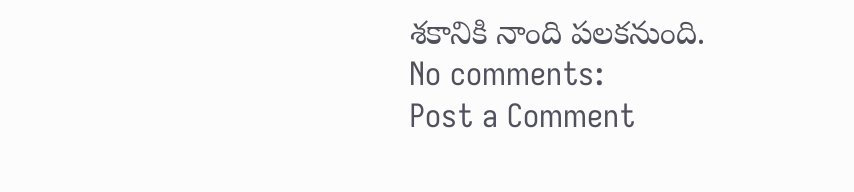శకానికి నాంది పలకనుంది.
No comments:
Post a Comment